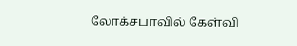லோக்சபாவில் கேள்வி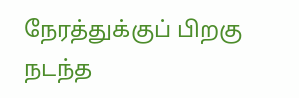நேரத்துக்குப் பிறகு நடந்த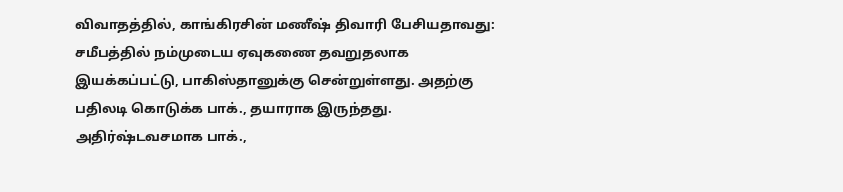விவாதத்தில், காங்கிரசின் மணீஷ் திவாரி பேசியதாவது: சமீபத்தில் நம்முடைய ஏவுகணை தவறுதலாக இயக்கப்பட்டு, பாகிஸ்தானுக்கு சென்றுள்ளது. அதற்கு பதிலடி கொடுக்க பாக்., தயாராக இருந்தது. அதிர்ஷ்டவசமாக பாக்.,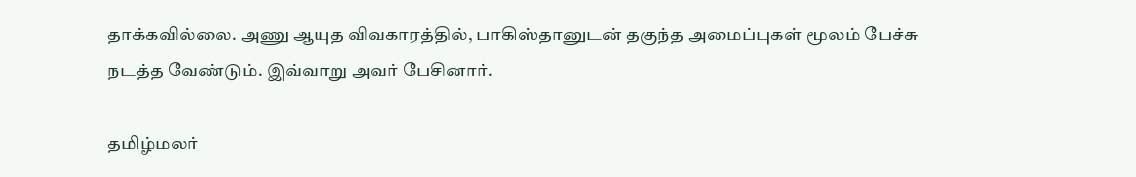தாக்கவில்லை. அணு ஆயுத விவகாரத்தில், பாகிஸ்தானுடன் தகுந்த அமைப்புகள் மூலம் பேச்சு நடத்த வேண்டும். இவ்வாறு அவர் பேசினார்.

தமிழ்மலர்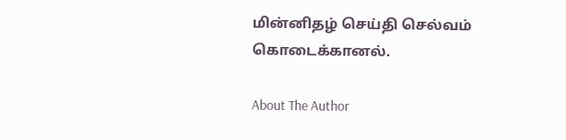மின்னிதழ் செய்தி செல்வம் கொடைக்கானல்.

About The Author